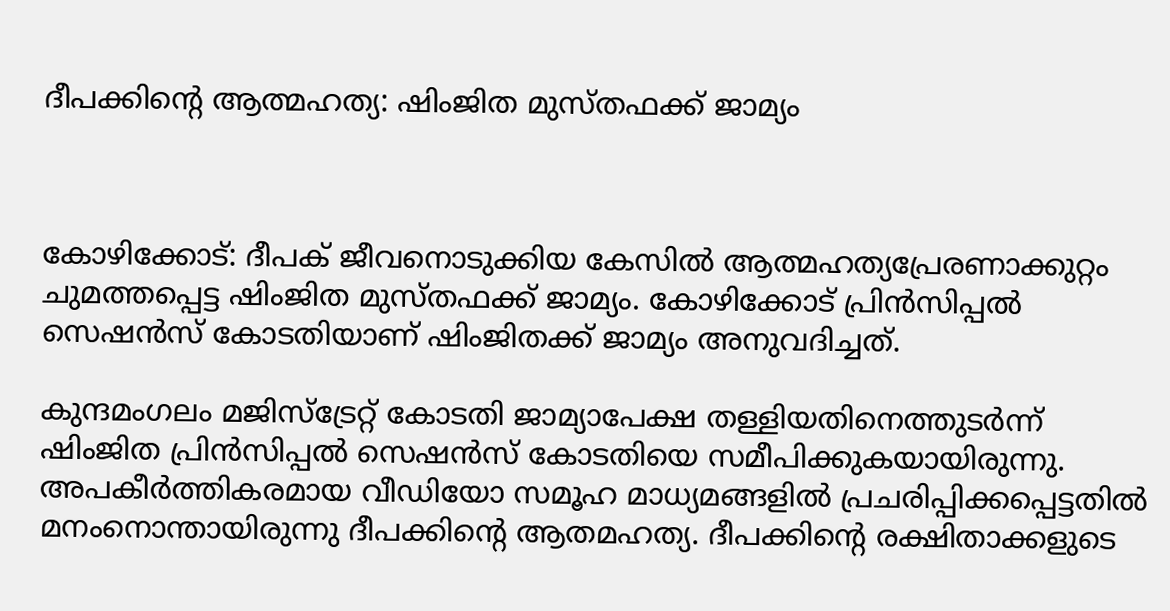ദീപക്കിന്‍റെ ആത്മഹത്യ: ഷിംജിത മുസ്തഫക്ക് ജാമ്യം



കോഴിക്കോട്: ദീപക് ജീവനൊടുക്കിയ കേസിൽ ആത്മഹത്യപ്രേരണാക്കുറ്റം ചുമത്തപ്പെട്ട ഷിംജിത മുസ്തഫക്ക് ജാമ്യം. കോഴിക്കോട് പ്രിന്‍സിപ്പല്‍ സെഷന്‍സ് കോടതിയാണ് ഷിംജിതക്ക് ജാമ്യം അനുവദിച്ചത്.

കുന്ദമംഗലം മജിസ്ട്രേറ്റ് കോടതി ജാമ്യാപേക്ഷ തള്ളിയതിനെത്തുടർന്ന് ഷിംജിത പ്രിന്‍സിപ്പല്‍ സെഷന്‍സ് കോടതിയെ സമീപിക്കുകയായിരുന്നു. അപകീര്‍ത്തികരമായ വീഡിയോ സമൂഹ മാധ്യമങ്ങളില്‍ പ്രചരിപ്പിക്കപ്പെട്ടതിൽ മനംനൊന്തായിരുന്നു ദീപക്കിന്‍റെ ആതമഹത്യ. ദീപക്കിന്‍റെ രക്ഷിതാക്കളുടെ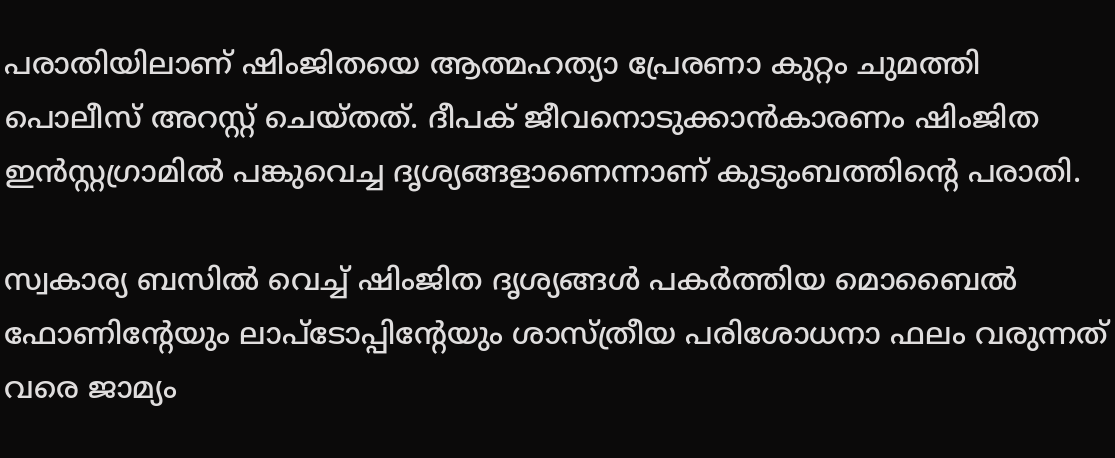പരാതിയിലാണ് ഷിംജിതയെ ആത്മഹത്യാ പ്രേരണാ കുറ്റം ചുമത്തി പൊലീസ് അറസ്റ്റ് ചെയ്തത്. ദീപക് ജീവനൊടുക്കാൻകാരണം ഷിംജിത ഇൻസ്റ്റഗ്രാമിൽ പങ്കുവെച്ച ദൃശ്യങ്ങളാണെന്നാണ് കുടുംബത്തിന്റെ പരാതി.

സ്വകാര്യ ബസില്‍ വെച്ച് ഷിംജിത ദൃശ്യങ്ങള്‍ പകര്‍ത്തിയ മൊബൈല്‍ ഫോണിന്‍റേയും ലാപ്ടോപ്പിന്‍റേയും ശാസ്ത്രീയ പരിശോധനാ ഫലം വരുന്നത് വരെ ജാമ്യം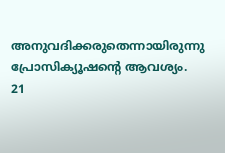അനുവദിക്കരുതെന്നായിരുന്നു പ്രോസിക്യൂഷന്‍റെ ആവശ്യം. 21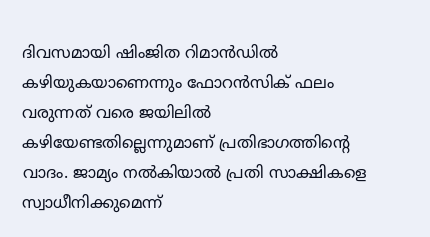ദിവസമായി ഷിംജിത റിമാന്‍ഡിൽ കഴിയുകയാണെന്നും ഫോറന്‍സിക് ഫലം വരുന്നത് വരെ ജയിലില്‍ കഴിയേണ്ടതില്ലെന്നുമാണ് പ്രതിഭാഗത്തിന്‍റെ വാദം. ജാമ്യം നല്‍കിയാല്‍ പ്രതി സാക്ഷികളെ സ്വാധീനിക്കുമെന്ന്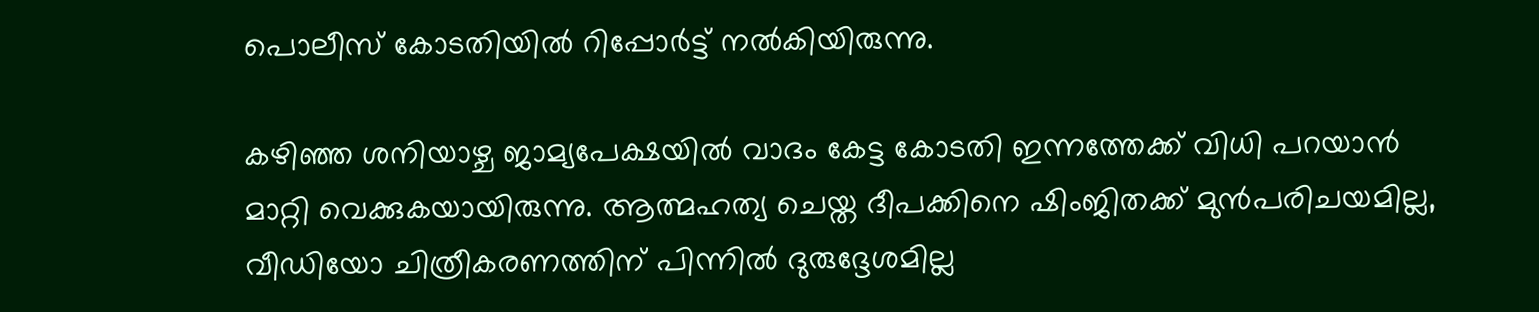പൊലീസ് കോടതിയില്‍ റിപ്പോര്‍ട്ട് നല്‍കിയിരുന്നു.

കഴിഞ്ഞ ശനിയാഴ്ച ജാമ്യപേക്ഷയിൽ വാദം കേട്ട കോടതി ഇന്നത്തേക്ക് വിധി പറയാൻ മാറ്റി വെക്കുകയായിരുന്നു. ആത്മഹത്യ ചെയ്ത ദീപക്കിനെ ഷിംജിതക്ക് മുന്‍പരിചയമില്ല, വീഡിയോ ചിത്രീകരണത്തിന് പിന്നിൽ ദുരുദ്ദേശമില്ല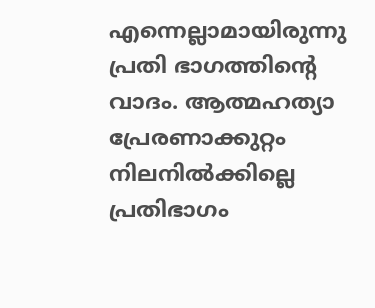എന്നെല്ലാമായിരുന്നു പ്രതി ഭാഗത്തിന്റെ വാദം. ആത്മഹത്യാ പ്രേരണാക്കുറ്റം നിലനില്‍ക്കില്ലെ പ്രതിഭാഗം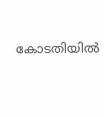കോടതിയില്‍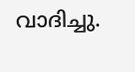വാദിച്ചു.